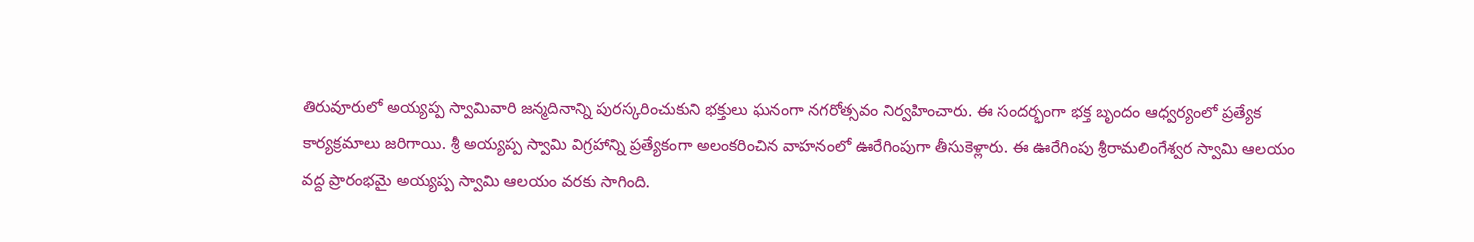తిరువూరులో అయ్యప్ప స్వామివారి జన్మదినాన్ని పురస్కరించుకుని భక్తులు ఘనంగా నగరోత్సవం నిర్వహించారు. ఈ సందర్భంగా భక్త బృందం ఆధ్వర్యంలో ప్రత్యేక కార్యక్రమాలు జరిగాయి. శ్రీ అయ్యప్ప స్వామి విగ్రహాన్ని ప్రత్యేకంగా అలంకరించిన వాహనంలో ఊరేగింపుగా తీసుకెళ్లారు. ఈ ఊరేగింపు శ్రీరామలింగేశ్వర స్వామి ఆలయం వద్ద ప్రారంభమై అయ్యప్ప స్వామి ఆలయం వరకు సాగింది.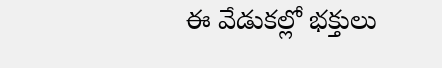ఈ వేడుకల్లో భక్తులు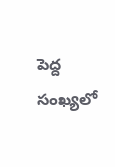పెద్ద సంఖ్యలో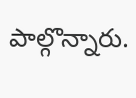పాల్గొన్నారు.